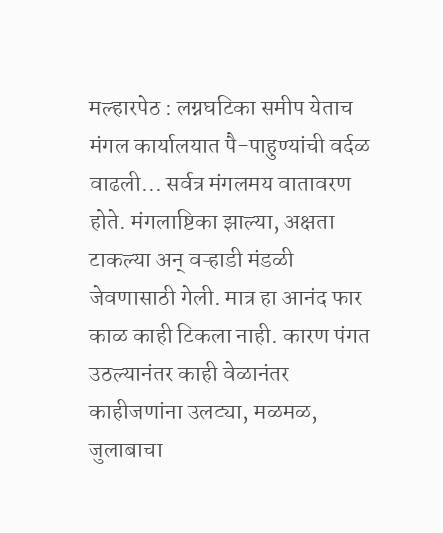मल्हारपेठ : लग्नघटिका समीप येताच मंगल कार्यालयात पै-पाहुण्यांची वर्दळ वाढली... सर्वत्र मंगलमय वातावरण होते. मंगलाष्टिका झाल्या, अक्षता टाकल्या अन् वऱ्हाडी मंडळी जेवणासाठी गेली. मात्र हा आनंद फार काळ काही टिकला नाही. कारण पंगत उठल्यानंतर काही वेळानंतर काहीजणांना उलट्या, मळमळ, जुलाबाचा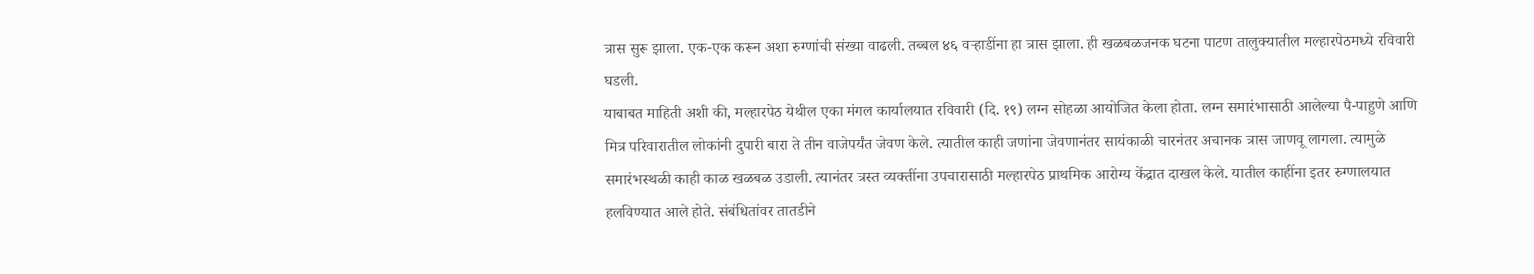त्रास सुरू झाला. एक-एक करून अशा रुग्णांची संख्या वाढली. तब्बल ४६ वऱ्हाडींना हा त्रास झाला. ही खळबळजनक घटना पाटण तालुक्यातील मल्हारपेठमध्ये रविवारी घडली.
याबाबत माहिती अशी की, मल्हारपेठ येथील एका मंगल कार्यालयात रविवारी (दि. १९) लग्न सोहळा आयोजित केला होता. लग्न समारंभासाठी आलेल्या पै-पाहुणे आणि मित्र परिवारातील लोकांनी दुपारी बारा ते तीन वाजेपर्यंत जेवण केले. त्यातील काही जणांना जेवणानंतर सायंकाळी चारनंतर अचानक त्रास जाणवू लागला. त्यामुळे समारंभस्थळी काही काळ खळबळ उडाली. त्यानंतर त्रस्त व्यक्तींना उपचारासाठी मल्हारपेठ प्राथमिक आरोग्य केंद्रात दाखल केले. यातील काहींना इतर रुग्णालयात हलविण्यात आले होते. संबंधितांवर तातडीने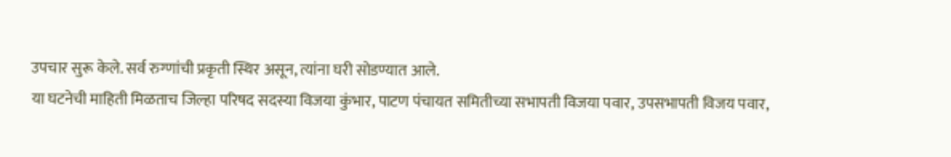उपचार सुरू केले. सर्व रुग्णांची प्रकृती स्थिर असून, त्यांना घरी सोडण्यात आले.
या घटनेची माहिती मिळताच जिल्हा परिषद सदस्या विजया कुंभार, पाटण पंचायत समितीच्या सभापती विजया पवार, उपसभापती विजय पवार,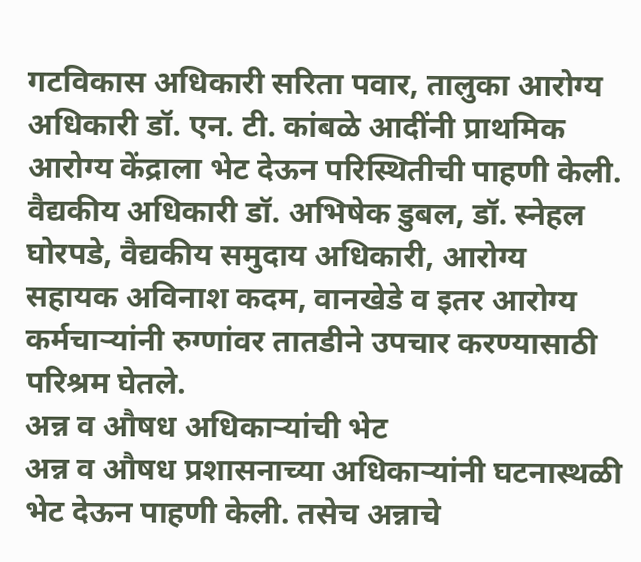गटविकास अधिकारी सरिता पवार, तालुका आरोग्य अधिकारी डॉ. एन. टी. कांबळे आदींनी प्राथमिक आरोग्य केंद्राला भेट देऊन परिस्थितीची पाहणी केली.
वैद्यकीय अधिकारी डॉ. अभिषेक डुबल, डॉ. स्नेहल घोरपडे, वैद्यकीय समुदाय अधिकारी, आरोग्य सहायक अविनाश कदम, वानखेडे व इतर आरोग्य कर्मचाऱ्यांनी रुग्णांवर तातडीने उपचार करण्यासाठी परिश्रम घेतले.
अन्न व औषध अधिकाऱ्यांची भेट
अन्न व औषध प्रशासनाच्या अधिकाऱ्यांनी घटनास्थळी भेट देऊन पाहणी केली. तसेच अन्नाचे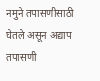नमुने तपासणीसाठी घेतले असून अद्याप तपासणी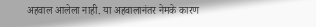अहवाल आलेला नाही. या अहवालानंतर नेमके कारण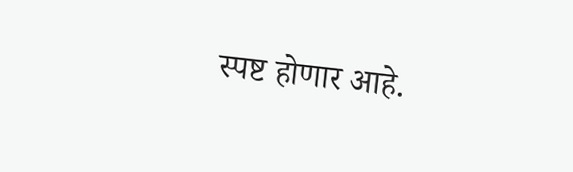स्पष्ट होणार आहे.